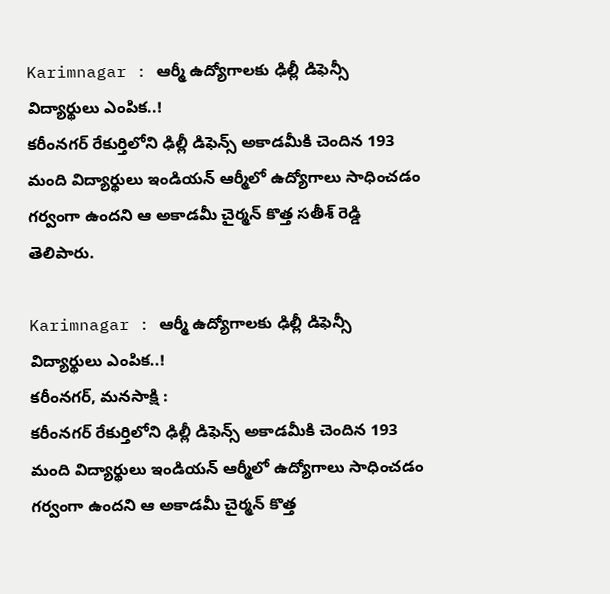Karimnagar : ఆర్మీ ఉద్యోగాలకు ఢిల్లీ డిఫెన్సీ విద్యార్థులు ఎంపిక..!
కరీంనగర్ రేకుర్తిలోని ఢిల్లీ డిఫెన్స్ అకాడమీకి చెందిన 193 మంది విద్యార్థులు ఇండియన్ ఆర్మీలో ఉద్యోగాలు సాధించడం గర్వంగా ఉందని ఆ అకాడమీ చైర్మన్ కొత్త సతీశ్ రెడ్డి తెలిపారు.

Karimnagar : ఆర్మీ ఉద్యోగాలకు ఢిల్లీ డిఫెన్సీ విద్యార్థులు ఎంపిక..!
కరీంనగర్, మనసాక్షి :
కరీంనగర్ రేకుర్తిలోని ఢిల్లీ డిఫెన్స్ అకాడమీకి చెందిన 193 మంది విద్యార్థులు ఇండియన్ ఆర్మీలో ఉద్యోగాలు సాధించడం గర్వంగా ఉందని ఆ అకాడమీ చైర్మన్ కొత్త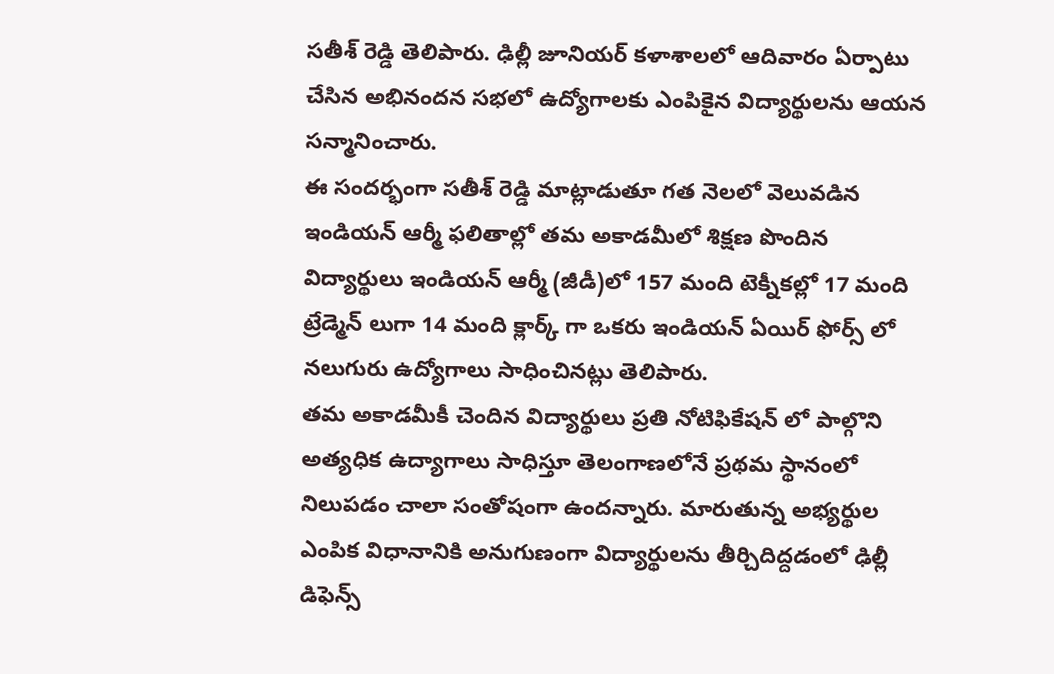సతీశ్ రెడ్డి తెలిపారు. ఢిల్లీ జూనియర్ కళాశాలలో ఆదివారం ఏర్పాటు చేసిన అభినందన సభలో ఉద్యోగాలకు ఎంపికైన విద్యార్థులను ఆయన సన్మానించారు.
ఈ సందర్భంగా సతీశ్ రెడ్డి మాట్లాడుతూ గత నెలలో వెలువడిన ఇండియన్ ఆర్మీ ఫలితాల్లో తమ అకాడమీలో శిక్షణ పొందిన విద్యార్థులు ఇండియన్ ఆర్మీ (జీడీ)లో 157 మంది టెక్నీకల్లో 17 మంది ట్రేడ్మెన్ లుగా 14 మంది క్లార్క్ గా ఒకరు ఇండియన్ ఏయిర్ ఫోర్స్ లో నలుగురు ఉద్యోగాలు సాధించినట్లు తెలిపారు.
తమ అకాడమీకీ చెందిన విద్యార్థులు ప్రతి నోటిఫికేషన్ లో పాల్గొని అత్యధిక ఉద్యాగాలు సాధిస్తూ తెలంగాణలోనే ప్రథమ స్థానంలో నిలుపడం చాలా సంతోషంగా ఉందన్నారు. మారుతున్న అభ్యర్థుల ఎంపిక విధానానికి అనుగుణంగా విద్యార్థులను తీర్చిదిద్దడంలో ఢిల్లీ డిఫెన్స్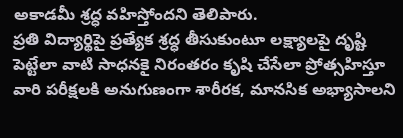అకాడమీ శ్రద్ధ వహిస్తోందని తెలిపారు.
ప్రతి విద్యార్థిపై ప్రత్యేక శ్రద్ధ తీసుకుంటూ లక్ష్యాలపై దృష్టి పెట్టేలా వాటి సాధనకై నిరంతరం కృషి చేసేలా ప్రోత్సహిస్తూ వారి పరీక్షలకి అనుగుణంగా శారీరక, మానసిక అభ్యాసాలని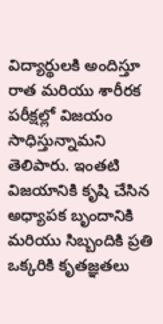విద్యార్థులకి అందిస్తూ రాత మరియు శారీరక పరీక్షల్లో విజయం సాధిస్తున్నామని తెలిపారు. ఇంతటి విజయానికి కృషి చేసిన అధ్యాపక బృందానికి మరియు సిబ్బందికి ప్రతి ఒక్కరికి కృతజ్ఞతలు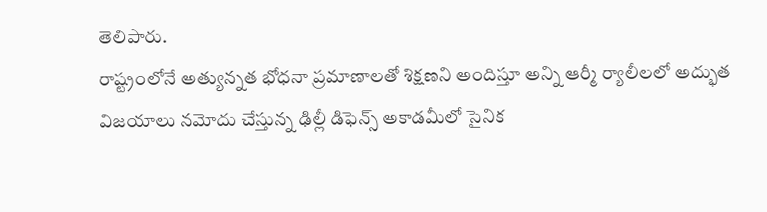తెలిపారు.
రాష్ట్రంలోనే అత్యున్నత భోధనా ప్రమాణాలతో శిక్షణని అందిస్తూ అన్ని ఆర్మీ ర్యాలీలలో అద్భుత విజయాలు నమోదు చేస్తున్న ఢిల్లీ డిఫెన్స్ అకాడమీలో సైనిక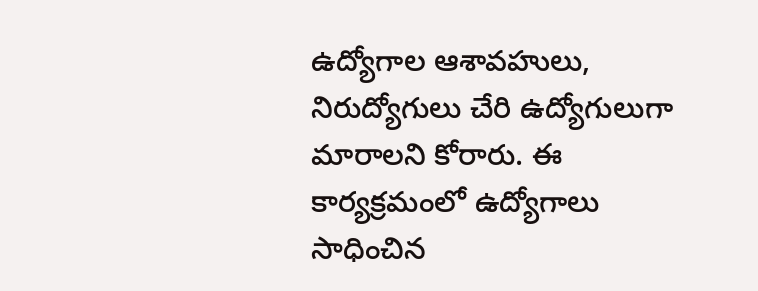ఉద్యోగాల ఆశావహులు, నిరుద్యోగులు చేరి ఉద్యోగులుగా మారాలని కోరారు. ఈ కార్యక్రమంలో ఉద్యోగాలు సాధించిన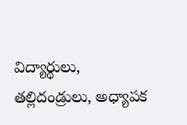విద్యార్థులు, తల్లిదండ్రులు, అధ్యాపక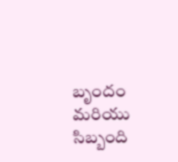బృందం మరియు సిబ్బంది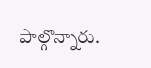పాల్గొన్నారు.